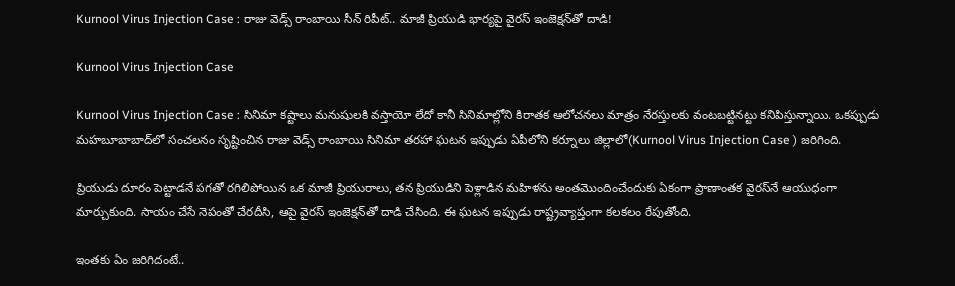Kurnool Virus Injection Case : రాజు వెడ్స్ రాంబాయి సీన్ రిపీట్.. మాజీ ప్రియుడి భార్యపై వైరస్ ఇంజెక్షన్‌తో దాడి!

Kurnool Virus Injection Case

Kurnool Virus Injection Case : సినిమా కష్టాలు మనుషులకి వస్తాయో లేదో కానీ సినిమాల్లోని కిరాతక ఆలోచనలు మాత్రం నేరస్తులకు వంటబట్టినట్టు కనిపిస్తున్నాయి. ఒకప్పుడు మహబూబాబాద్‌లో సంచలనం సృష్టించిన రాజు వెడ్స్ రాంబాయి సినిమా తరహా ఘటన ఇప్పుడు ఏపీలోని కర్నూలు జిల్లాలో(Kurnool Virus Injection Case ) జరిగింది.

ప్రియుడు దూరం పెట్టాడనే పగతో రగిలిపోయిన ఒక మాజీ ప్రియురాలు, తన ప్రియుడిని పెళ్లాడిన మహిళను అంతమొందించేందుకు ఏకంగా ప్రాణాంతక వైరస్‌నే ఆయుధంగా మార్చుకుంది. సాయం చేసే నెపంతో చేరదీసి, ఆపై వైరస్ ఇంజెక్షన్‌తో దాడి చేసింది. ఈ ఘటన ఇప్పుడు రాష్ట్రవ్యాప్తంగా కలకలం రేపుతోంది.

ఇంతకు ఏం జరిగిదంటే..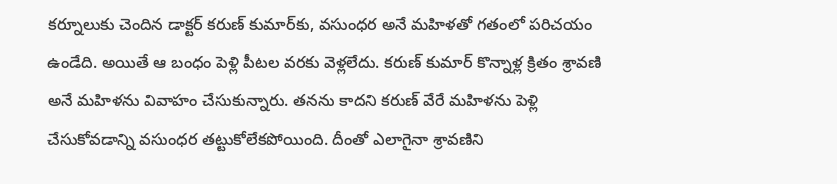కర్నూలుకు చెందిన డాక్టర్ కరుణ్ కుమార్‌కు, వసుంధర అనే మహిళతో గతంలో పరిచయం ఉండేది. అయితే ఆ బంధం పెళ్లి పీటల వరకు వెళ్లలేదు. కరుణ్ కుమార్ కొన్నాళ్ల క్రితం శ్రావణి అనే మహిళను వివాహం చేసుకున్నారు. తనను కాదని కరుణ్ వేరే మహిళను పెళ్లి చేసుకోవడాన్ని వసుంధర తట్టుకోలేకపోయింది. దీంతో ఎలాగైనా శ్రావణిని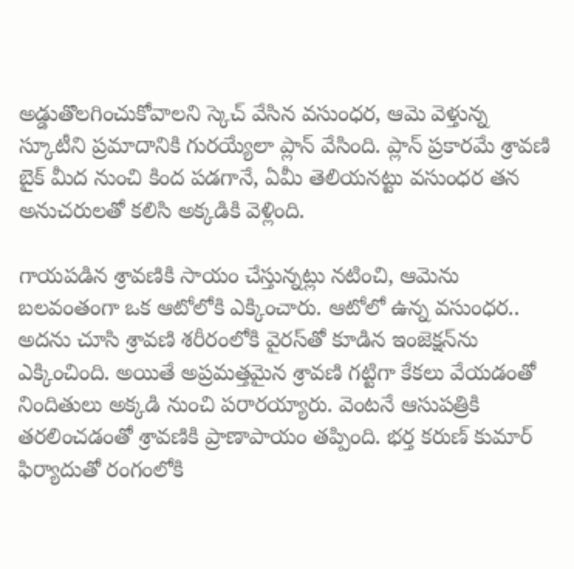అడ్డుతొలగించుకోవాలని స్కెచ్ వేసిన వసుంధర, ఆమె వెళ్తున్న స్కూటీని ప్రమాదానికి గురయ్యేలా ప్లాన్ వేసింది. ప్లాన్ ప్రకారమే శ్రావణి బైక్ మీద నుంచి కింద పడగానే, ఏమీ తెలియనట్టు వసుంధర తన అనుచరులతో కలిసి అక్కడికి వెళ్లింది.

గాయపడిన శ్రావణికి సాయం చేస్తున్నట్లు నటించి, ఆమెను బలవంతంగా ఒక ఆటోలోకి ఎక్కించారు. ఆటోలో ఉన్న వసుంధర.. అదను చూసి శ్రావణి శరీరంలోకి వైరస్‌తో కూడిన ఇంజెక్షన్‌ను ఎక్కించింది. అయితే అప్రమత్తమైన శ్రావణి గట్టిగా కేకలు వేయడంతో నిందితులు అక్కడి నుంచి పరారయ్యారు. వెంటనే ఆసుపత్రికి తరలించడంతో శ్రావణికి ప్రాణాపాయం తప్పింది. భర్త కరుణ్ కుమార్ ఫిర్యాదుతో రంగంలోకి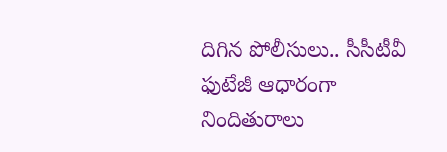దిగిన పోలీసులు.. సీసీటీవీ ఫుటేజీ ఆధారంగా నిందితురాలు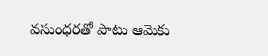వసుంధరతో పాటు ఆమెకు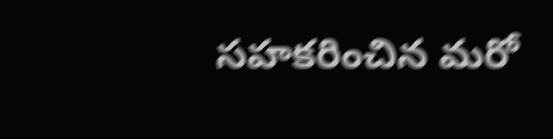సహకరించిన మరో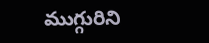ముగ్గురిని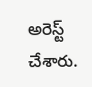అరెస్ట్ చేశారు.